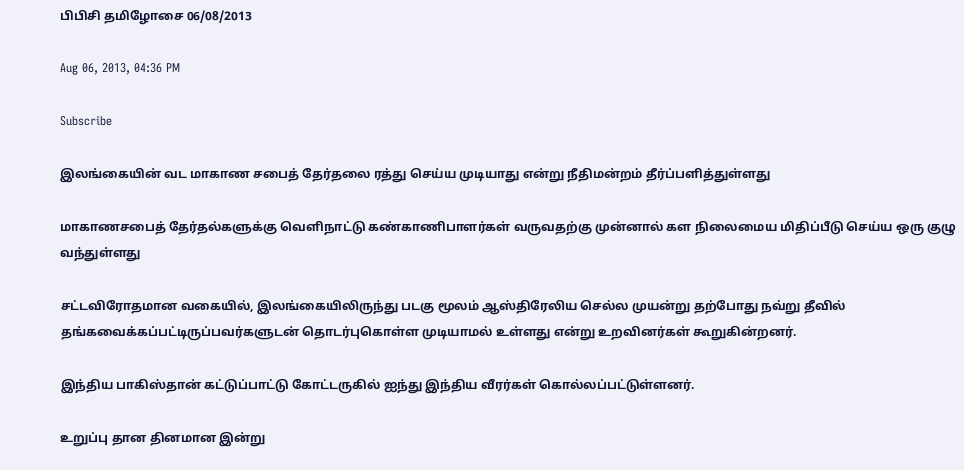பிபிசி தமிழோசை 06/08/2013

Aug 06, 2013, 04:36 PM

Subscribe

இலங்கையின் வட மாகாண சபைத் தேர்தலை ரத்து செய்ய முடியாது என்று நீதிமன்றம் தீர்ப்பளித்துள்ளது

மாகாணசபைத் தேர்தல்களுக்கு வெளிநாட்டு கண்காணிபாளர்கள் வருவதற்கு முன்னால் கள நிலைமைய மிதிப்பீடு செய்ய ஒரு குழு வந்துள்ளது

சட்டவிரோதமான வகையில், இலங்கையிலிருந்து படகு மூலம் ஆஸ்திரேலிய செல்ல முயன்று தற்போது நவ்று தீவில் தங்கவைக்கப்பட்டிருப்பவர்களுடன் தொடர்புகொள்ள முடியாமல் உள்ளது என்று உறவினர்கள் கூறுகின்றனர்.

இந்திய பாகிஸ்தான் கட்டுப்பாட்டு கோட்டருகில் ஐந்து இந்திய வீரர்கள் கொல்லப்பட்டுள்ளனர்.

உறுப்பு தான தினமான இன்று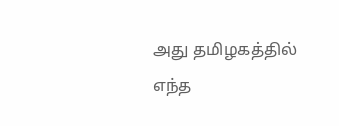அது தமிழகத்தில் எந்த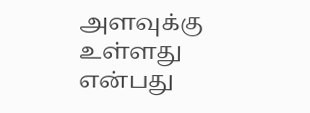அளவுக்கு உள்ளது என்பது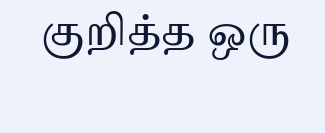குறித்த ஒரு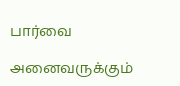பார்வை

அனைவருக்கும்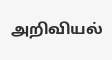அறிவியல்